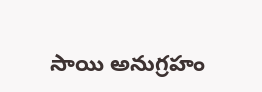సాయి అనుగ్రహం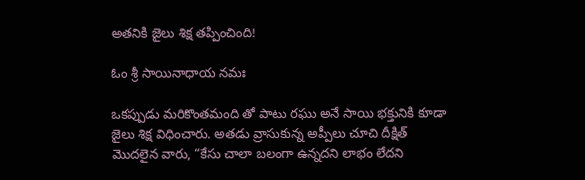అతనికి జైలు శిక్ష తప్పించింది!

ఓం శ్రీ సాయినాధాయ నమః

ఒకప్పుడు మరికొంతమంది తో పాటు రఘు అనే సాయి భక్తునికి కూడా జైలు శిక్ష విధించారు. అతడు వ్రాసుకున్న అప్పీలు చూచి దీక్షిత్ మొదలైన వారు, “కేసు చాలా బలంగా ఉన్నదని లాభం లేదని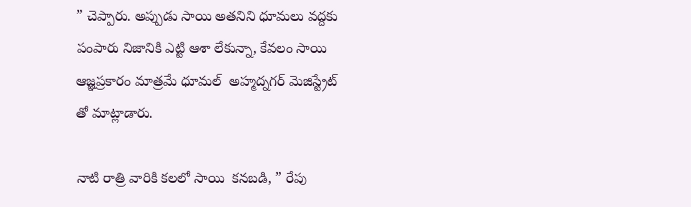” చెప్పారు. అప్పుడు సాయి అతనిని ధూమలు వద్దకు పంపారు నిజానికి ఎట్టి ఆశా లేకున్నా, కేవలం సాయి ఆజ్ఞప్రకారం మాత్రమే ధూమల్  అహ్మద్నగర్ మెజిస్ట్రేట్  తో మాట్లాడారు.

నాటి రాత్రి వారికి కలలో సాయి  కనబడి, ” రేపు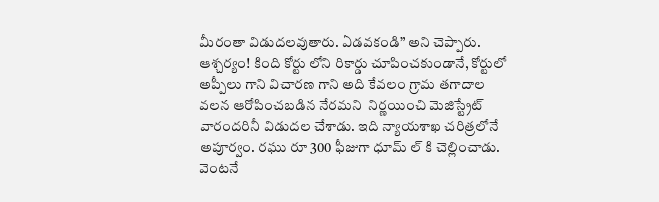మీరంతా విడుదలవుతారు. ఏడవకండి” అని చెప్పారు. ఆశ్చర్యం! కింది కోర్టు లోని రికార్డు చూపించకుండానే, కోర్టులో అప్పీలు గాని విచారణ గాని అది కేవలం గ్రామ తగాదాల వలన ఆరోపించబడిన నేరమని  నిర్ణయించి మెజిస్ట్రేట్ వారందరినీ విడుదల చేశాడు. ఇది న్యాయశాఖ చరిత్రలోనే అపూర్వం. రఘు రూ 300 ఫీజుగా ధూమ్ ల్ కి చెల్లించాడు. వెంటనే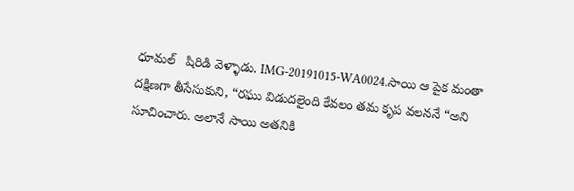ధూమల్   షిరిడి వెళ్ళాడు. IMG-20191015-WA0024.సాయి ఆ పైక మంతా  దక్షిణగా తీసేసుకుని, “రఘు విడుదలైంది కేవలం తమ కృప వలననే “అని సూచించారు. అలానే సాయి అతనికి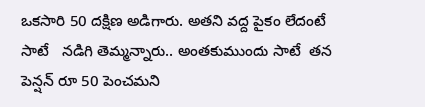ఒకసారి 50 దక్షిణ అడిగారు. అతని వద్ద పైకం లేదంటే సాటే   నడిగి తెమ్మన్నారు.. అంతకుముందు సాటే  తన పెన్షన్ రూ 50 పెంచమని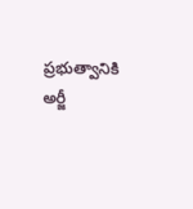ప్రభుత్వానికి అర్జీ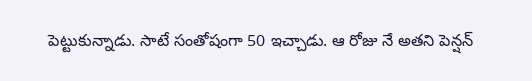పెట్టుకున్నాడు. సాటే సంతోషంగా 50 ఇచ్చాడు. ఆ రోజు నే అతని పెన్షన్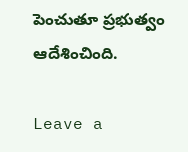పెంచుతూ ప్రభుత్వం ఆదేశించింది.

Leave a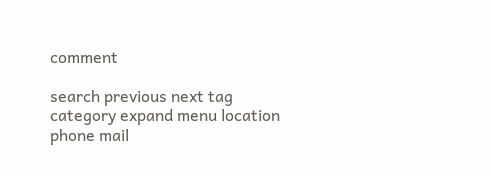comment

search previous next tag category expand menu location phone mail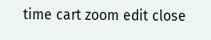time cart zoom edit close